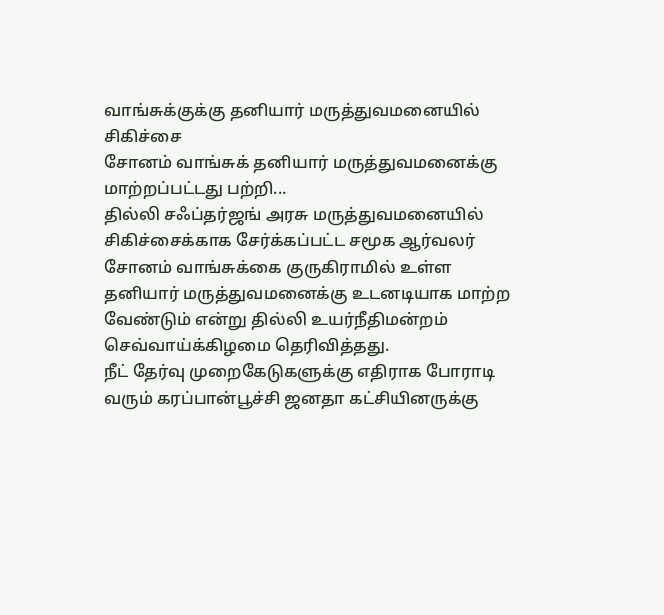வாங்சுக்குக்கு தனியார் மருத்துவமனையில் சிகிச்சை
சோனம் வாங்சுக் தனியார் மருத்துவமனைக்கு மாற்றப்பட்டது பற்றி...
தில்லி சஃப்தர்ஜங் அரசு மருத்துவமனையில் சிகிச்சைக்காக சேர்க்கப்பட்ட சமூக ஆர்வலர் சோனம் வாங்சுக்கை குருகிராமில் உள்ள தனியார் மருத்துவமனைக்கு உடனடியாக மாற்ற வேண்டும் என்று தில்லி உயர்நீதிமன்றம் செவ்வாய்க்கிழமை தெரிவித்தது.
நீட் தேர்வு முறைகேடுகளுக்கு எதிராக போராடி வரும் கரப்பான்பூச்சி ஜனதா கட்சியினருக்கு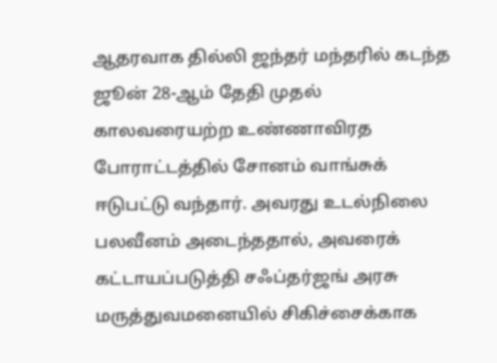ஆதரவாக தில்லி ஜந்தர் மந்தரில் கடந்த ஜூன் 28-ஆம் தேதி முதல் காலவரையற்ற உண்ணாவிரத போராட்டத்தில் சோனம் வாங்சுக் ஈடுபட்டு வந்தார். அவரது உடல்நிலை பலவீனம் அடைந்ததால், அவரைக் கட்டாயப்படுத்தி சஃப்தர்ஜங் அரசு மருத்துவமனையில் சிகிச்சைக்காக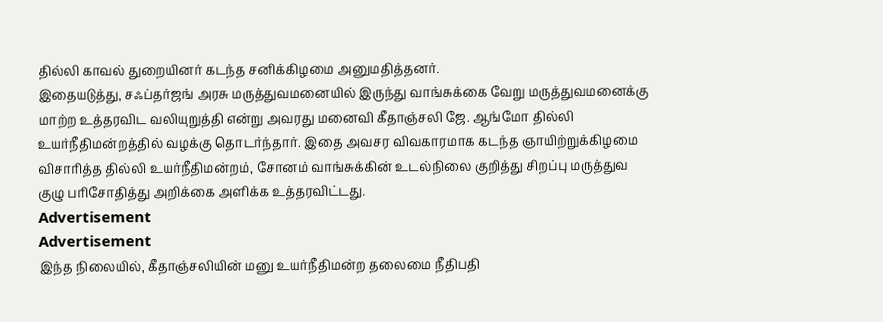தில்லி காவல் துறையினர் கடந்த சனிக்கிழமை அனுமதித்தனர்.
இதையடுத்து, சஃப்தர்ஜங் அரசு மருத்துவமனையில் இருந்து வாங்சுக்கை வேறு மருத்துவமனைக்கு மாற்ற உத்தரவிட வலியுறுத்தி என்று அவரது மனைவி கீதாஞ்சலி ஜே. ஆங்மோ தில்லி உயர்நீதிமன்றத்தில் வழக்கு தொடர்ந்தார். இதை அவசர விவகாரமாக கடந்த ஞாயிற்றுக்கிழமை விசாரித்த தில்லி உயர்நீதிமன்றம், சோனம் வாங்சுக்கின் உடல்நிலை குறித்து சிறப்பு மருத்துவ குழு பரிசோதித்து அறிக்கை அளிக்க உத்தரவிட்டது.
Advertisement
Advertisement
இந்த நிலையில், கீதாஞ்சலியின் மனு உயர்நீதிமன்ற தலைமை நீதிபதி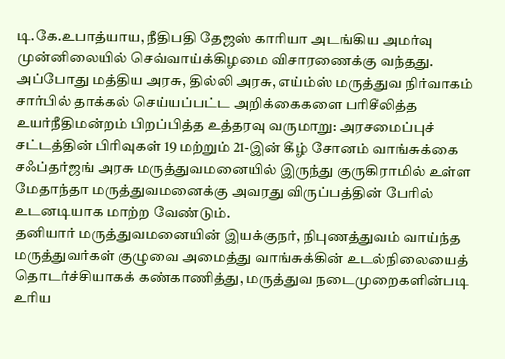டி.கே.உபாத்யாய, நீதிபதி தேஜஸ் காரியா அடங்கிய அமர்வு முன்னிலையில் செவ்வாய்க்கிழமை விசாரணைக்கு வந்தது. அப்போது மத்திய அரசு, தில்லி அரசு, எய்ம்ஸ் மருத்துவ நிர்வாகம் சார்பில் தாக்கல் செய்யப்பட்ட அறிக்கைகளை பரிசீலித்த உயர்நீதிமன்றம் பிறப்பித்த உத்தரவு வருமாறு: அரசமைப்புச் சட்டத்தின் பிரிவுகள் 19 மற்றும் 21-இன் கீழ் சோனம் வாங்சுக்கை சஃப்தர்ஜங் அரசு மருத்துவமனையில் இருந்து குருகிராமில் உள்ள மேதாந்தா மருத்துவமனைக்கு அவரது விருப்பத்தின் பேரில் உடனடியாக மாற்ற வேண்டும்.
தனியார் மருத்துவமனையின் இயக்குநர், நிபுணத்துவம் வாய்ந்த மருத்துவர்கள் குழுவை அமைத்து வாங்சுக்கின் உடல்நிலையைத் தொடர்ச்சியாகக் கண்காணித்து, மருத்துவ நடைமுறைகளின்படி உரிய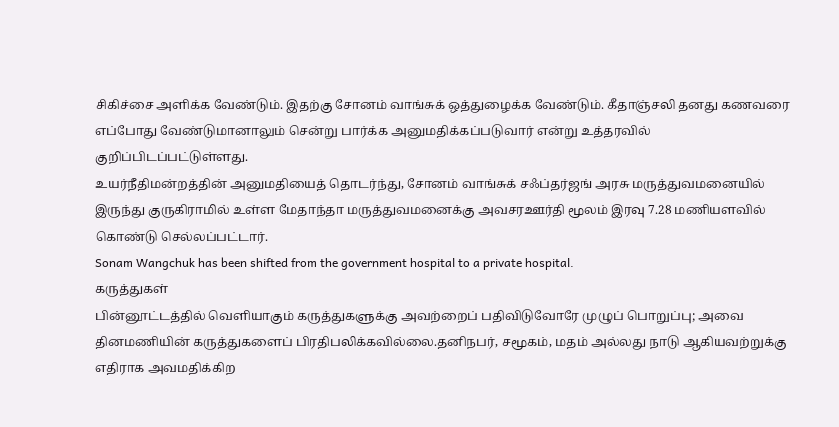சிகிச்சை அளிக்க வேண்டும். இதற்கு சோனம் வாங்சுக் ஒத்துழைக்க வேண்டும். கீதாஞ்சலி தனது கணவரை எப்போது வேண்டுமானாலும் சென்று பார்க்க அனுமதிக்கப்படுவார் என்று உத்தரவில் குறிப்பிடப்பட்டுள்ளது.
உயர்நீதிமன்றத்தின் அனுமதியைத் தொடர்ந்து, சோனம் வாங்சுக் சஃப்தர்ஜங் அரசு மருத்துவமனையில் இருந்து குருகிராமில் உள்ள மேதாந்தா மருத்துவமனைக்கு அவசரஊர்தி மூலம் இரவு 7.28 மணியளவில் கொண்டு செல்லப்பட்டார்.
Sonam Wangchuk has been shifted from the government hospital to a private hospital.
கருத்துகள்
பின்னூட்டத்தில் வெளியாகும் கருத்துகளுக்கு அவற்றைப் பதிவிடுவோரே முழுப் பொறுப்பு; அவை தினமணியின் கருத்துகளைப் பிரதிபலிக்கவில்லை.தனிநபர், சமூகம், மதம் அல்லது நாடு ஆகியவற்றுக்கு எதிராக அவமதிக்கிற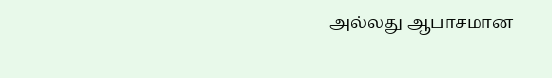அல்லது ஆபாசமான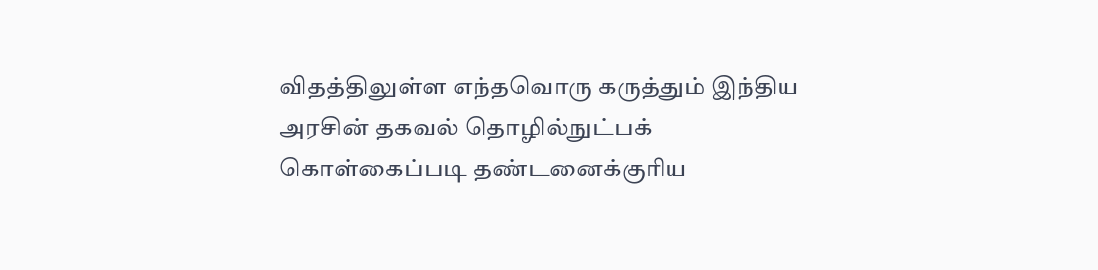விதத்திலுள்ள எந்தவொரு கருத்தும் இந்திய அரசின் தகவல் தொழில்நுட்பக் கொள்கைப்படி தண்டனைக்குரிய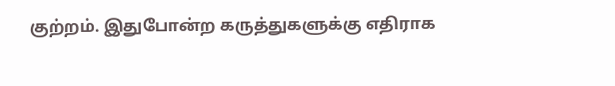குற்றம். இதுபோன்ற கருத்துகளுக்கு எதிராக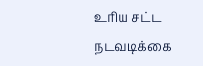உரிய சட்ட நடவடிக்கை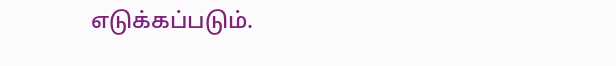எடுக்கப்படும்.